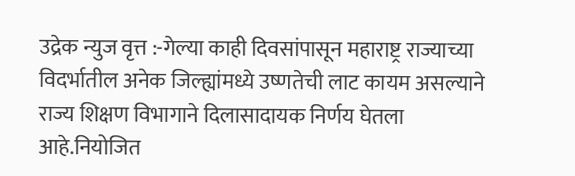उद्रेक न्युज वृत्त :-गेल्या काही दिवसांपासून महाराष्ट्र राज्याच्या विदर्भातील अनेक जिल्ह्यांमध्ये उष्णतेची लाट कायम असल्याने राज्य शिक्षण विभागाने दिलासादायक निर्णय घेतला आहे.नियोजित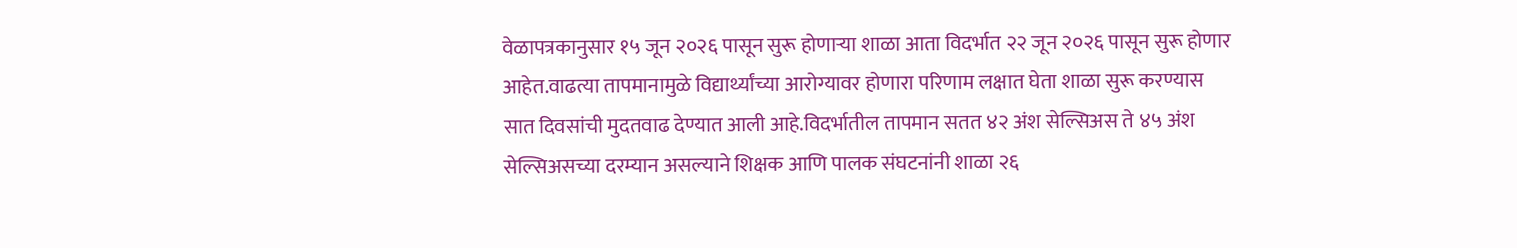वेळापत्रकानुसार १५ जून २०२६ पासून सुरू होणाऱ्या शाळा आता विदर्भात २२ जून २०२६ पासून सुरू होणार आहेत.वाढत्या तापमानामुळे विद्यार्थ्यांच्या आरोग्यावर होणारा परिणाम लक्षात घेता शाळा सुरू करण्यास सात दिवसांची मुदतवाढ देण्यात आली आहे.विदर्भातील तापमान सतत ४२ अंश सेल्सिअस ते ४५ अंश सेल्सिअसच्या दरम्यान असल्याने शिक्षक आणि पालक संघटनांनी शाळा २६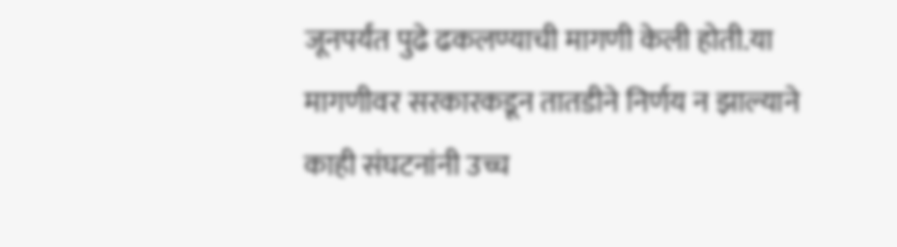जूनपर्यंत पुढे ढकलण्याची मागणी केली होती.या मागणीवर सरकारकडून तातडीने निर्णय न झाल्याने काही संघटनांनी उच्च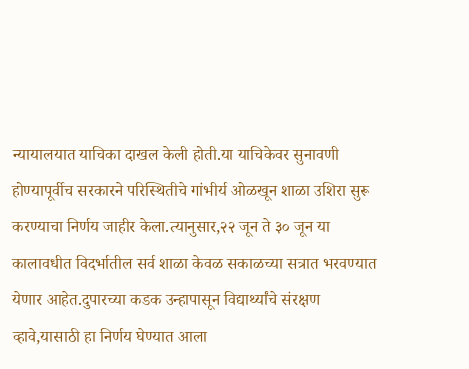न्यायालयात याचिका दाखल केली होती.या याचिकेवर सुनावणी होण्यापूर्वीच सरकारने परिस्थितीचे गांभीर्य ओळखून शाळा उशिरा सुरू करण्याचा निर्णय जाहीर केला.त्यानुसार,२२ जून ते ३० जून या कालावधीत विदर्भातील सर्व शाळा केवळ सकाळच्या सत्रात भरवण्यात येणार आहेत.दुपारच्या कडक उन्हापासून विद्यार्थ्यांचे संरक्षण व्हावे,यासाठी हा निर्णय घेण्यात आला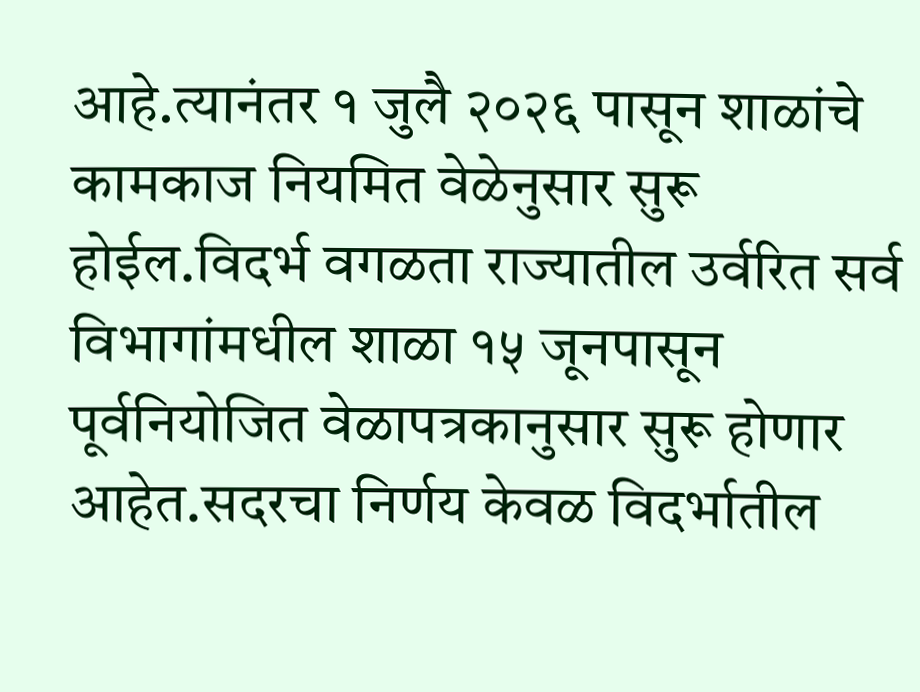आहे.त्यानंतर १ जुलै २०२६ पासून शाळांचे कामकाज नियमित वेळेनुसार सुरू होईल.विदर्भ वगळता राज्यातील उर्वरित सर्व विभागांमधील शाळा १५ जूनपासून पूर्वनियोजित वेळापत्रकानुसार सुरू होणार आहेत.सदरचा निर्णय केवळ विदर्भातील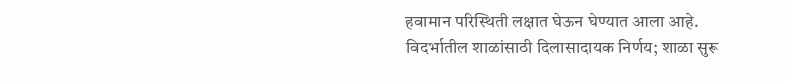हवामान परिस्थिती लक्षात घेऊन घेण्यात आला आहे.
विदर्भातील शाळांसाठी दिलासादायक निर्णय; शाळा सुरू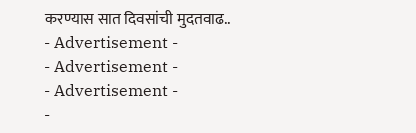करण्यास सात दिवसांची मुदतवाढ..
- Advertisement -
- Advertisement -
- Advertisement -
-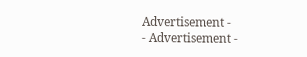Advertisement -
- Advertisement -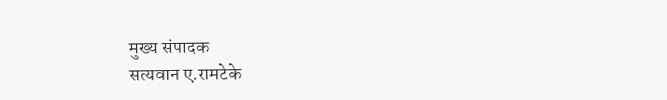मुख्य संपादक
सत्यवान ए.रामटेके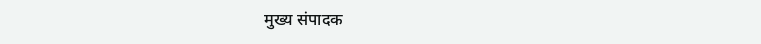मुख्य संपादक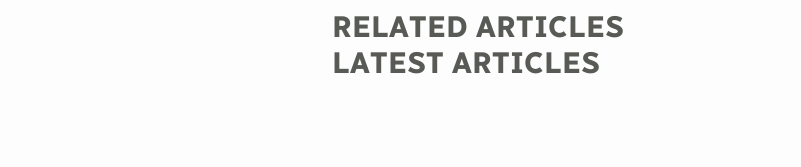RELATED ARTICLES
LATEST ARTICLES